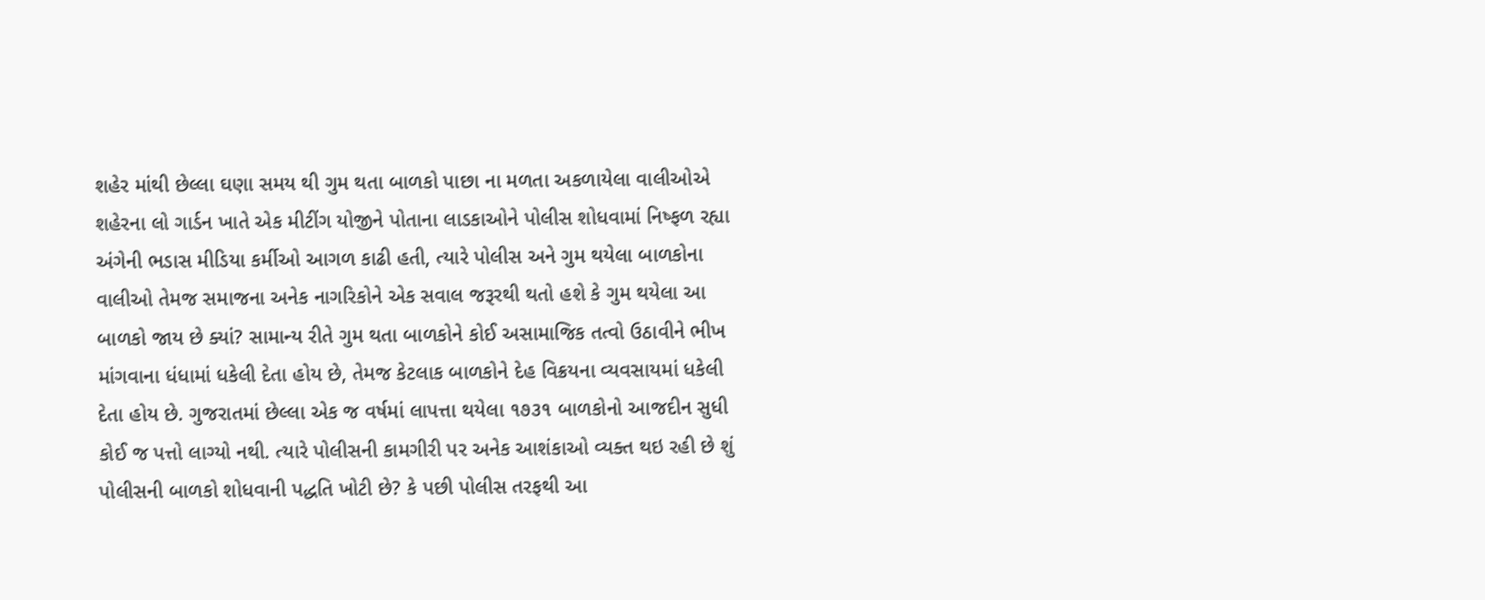શહેર માંથી છેલ્લા ઘણા સમય થી ગુમ થતા બાળકો પાછા ના મળતા અકળાયેલા વાલીઓએ શહેરના લો ગાર્ડન ખાતે એક મીટીંગ યોજીને પોતાના લાડકાઓને પોલીસ શોધવામાં નિષ્ફળ રહ્યા અંગેની ભડાસ મીડિયા કર્મીઓ આગળ કાઢી હતી, ત્યારે પોલીસ અને ગુમ થયેલા બાળકોના વાલીઓ તેમજ સમાજના અનેક નાગરિકોને એક સવાલ જરૂરથી થતો હશે કે ગુમ થયેલા આ બાળકો જાય છે ક્યાં? સામાન્ય રીતે ગુમ થતા બાળકોને કોઈ અસામાજિક તત્વો ઉઠાવીને ભીખ માંગવાના ધંધામાં ધકેલી દેતા હોય છે, તેમજ કેટલાક બાળકોને દેહ વિક્રયના વ્યવસાયમાં ધકેલી દેતા હોય છે. ગુજરાતમાં છેલ્લા એક જ વર્ષમાં લાપત્તા થયેલા ૧૭૩૧ બાળકોનો આજદીન સુધી કોઈ જ પત્તો લાગ્યો નથી. ત્યારે પોલીસની કામગીરી પર અનેક આશંકાઓ વ્યક્ત થઇ રહી છે શું પોલીસની બાળકો શોધવાની પદ્ધતિ ખોટી છે? કે પછી પોલીસ તરફથી આ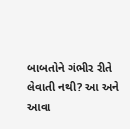બાબતોને ગંભીર રીતે લેવાતી નથી? આ અને આવા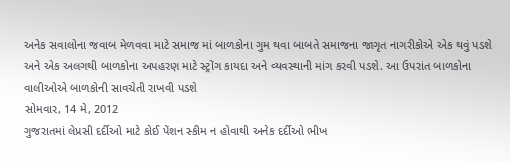અનેક સવાલોના જવાબ મેળવવા માટે સમાજ માં બાળકોના ગુમ થવા બાબતે સમાજના જાગૃત નાગરીકોએ એક થવું પડશે અને એક અલગથી બાળકોના અપહરણ માટે સ્ટ્રોંગ કાયદા અને વ્યવસ્થાની માંગ કરવી પડશે. આ ઉપરાંત બાળકોના વાલીઓએ બાળકોની સાવચેતી રાખવી પડશે
સોમવાર, 14 મે, 2012
ગુજરાતમાં લેપ્રસી દર્દીઓ માટે કોઈ પેંશન સ્કીમ ન હોવાથી અનેક દર્દીઓ ભીખ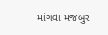માંગવા મજબુર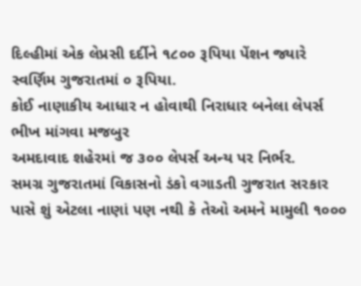દિલ્હીમાં એક લેપ્રસી દર્દીને ૧૮૦૦ રૂપિયા પેંશન જ્યારે સ્વર્ણિમ ગુજરાતમાં ૦ રૂપિયા.
કોઈ નાણાકીય આધાર ન હોવાથી નિરાધાર બનેલા લેપર્સ ભીખ માંગવા મજબુર
અમદાવાદ શહેરમાં જ ૩૦૦ લેપર્સ અન્ય પર નિર્ભર.
સમગ્ર ગુજરાતમાં વિકાસનો ડંકો વગાડતી ગુજરાત સરકાર પાસે શું એટલા નાણાં પણ નથી કે તેઓ અમને મામુલી ૧૦૦૦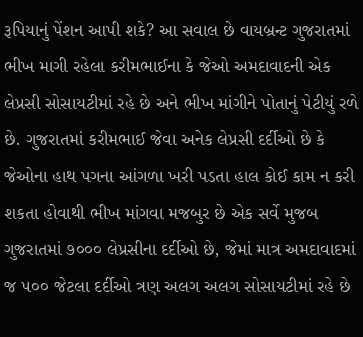રૂપિયાનું પેંશન આપી શકે? આ સવાલ છે વાયબ્રન્ટ ગુજરાતમાં ભીખ માગી રહેલા કરીમભાઈના કે જેઓ અમદાવાદની એક લેપ્રસી સોસાયટીમાં રહે છે અને ભીખ માંગીને પોતાનું પેટીયું રળે છે. ગુજરાતમાં કરીમભાઈ જેવા અનેક લેપ્રસી દર્દીઓ છે કે જેઓના હાથ પગના આંગળા ખરી પડતા હાલ કોઈ કામ ન કરી શકતા હોવાથી ભીખ માંગવા મજબુર છે એક સર્વે મુજબ ગુજરાતમાં ૭૦૦૦ લેપ્રસીના દર્દીઓ છે, જેમાં માત્ર અમદાવાદમાં જ ૫૦૦ જેટલા દર્દીઓ ત્રણ અલગ અલગ સોસાયટીમાં રહે છે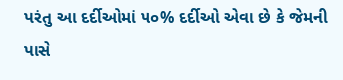પરંતુ આ દર્દીઓમાં ૫૦% દર્દીઓ એવા છે કે જેમની પાસે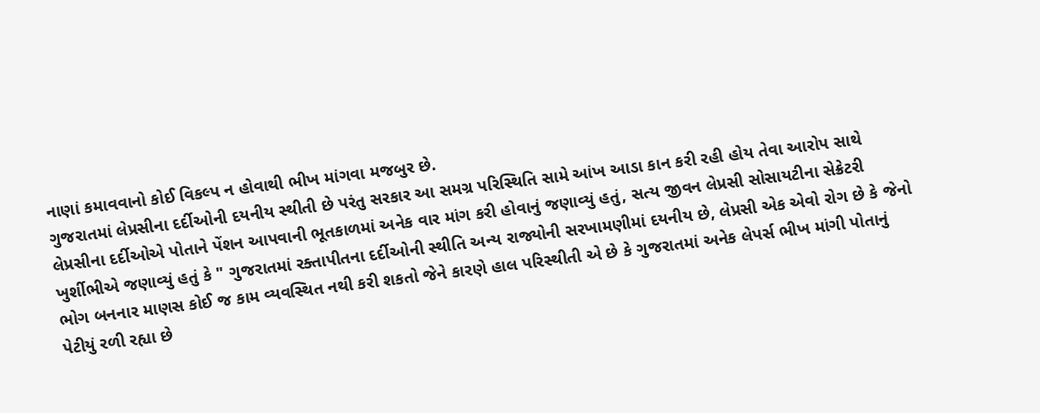નાણાં કમાવવાનો કોઈ વિકલ્પ ન હોવાથી ભીખ માંગવા મજબુર છે.
ગુજરાતમાં લેપ્રસીના દર્દીઓની દયનીય સ્થીતી છે પરંતુ સરકાર આ સમગ્ર પરિસ્થિતિ સામે આંખ આડા કાન કરી રહી હોય તેવા આરોપ સાથે લેપ્રસીના દર્દીઓએ પોતાને પેંશન આપવાની ભૂતકાળમાં અનેક વાર માંગ કરી હોવાનું જણાવ્યું હતું, સત્ય જીવન લેપ્રસી સોસાયટીના સેક્રેટરી ખુર્શીભીએ જણાવ્યું હતું કે " ગુજરાતમાં રક્તાપીતના દર્દીઓની સ્થીતિ અન્ય રાજ્યોની સરખામણીમાં દયનીય છે, લેપ્રસી એક એવો રોગ છે કે જેનો ભોગ બનનાર માણસ કોઈ જ કામ વ્યવસ્થિત નથી કરી શકતો જેને કારણે હાલ પરિસ્થીતી એ છે કે ગુજરાતમાં અનેક લેપર્સ ભીખ માંગી પોતાનું પેટીયું રળી રહ્યા છે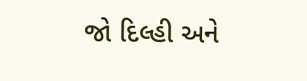જો દિલ્હી અને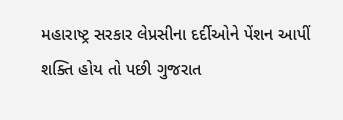મહારાષ્ટ્ર સરકાર લેપ્રસીના દર્દીઓને પેંશન આપીં શક્તિ હોય તો પછી ગુજરાત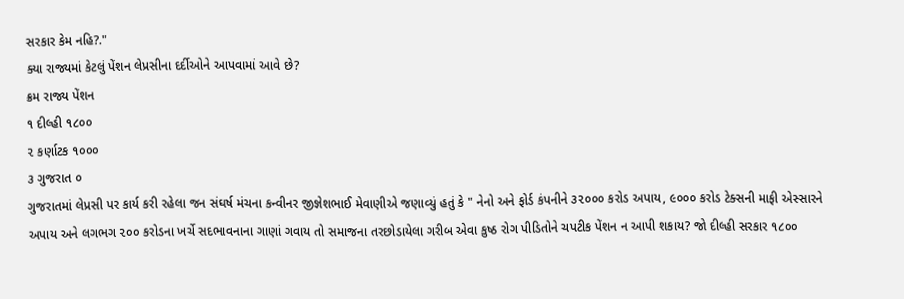સરકાર કેમ નહિ?."
ક્યા રાજ્યમાં કેટલું પેંશન લેપ્રસીના દર્દીઓને આપવામાં આવે છે?
ક્રમ રાજ્ય પેંશન
૧ દીલ્હી ૧૮૦૦
૨ કર્ણાટક ૧૦૦૦
૩ ગુજરાત ૦
ગુજરાતમાં લેપ્રસી પર કાર્ય કરી રહેલા જન સંઘર્ષ મંચના કન્વીનર જીજ્ઞેશભાઈ મેવાણીએ જણાવ્યું હતું કે " નેનો અને ફોર્ડ કંપનીને ૩૨૦૦૦ કરોડ અપાય, ૯૦૦૦ કરોડ ટેક્સની માફી એસ્સારને અપાય અને લગભગ ૨૦૦ કરોડના ખર્ચે સદભાવનાના ગાણાં ગવાય તો સમાજના તરછોડાયેલા ગરીબ એવા કુષ્ઠ રોગ પીડિતોને ચપટીક પેંશન ન આપી શકાય? જો દીલ્હી સરકાર ૧૮૦૦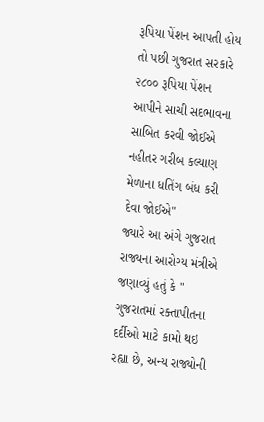રૂપિયા પેંશન આપતી હોય તો પછી ગુજરાત સરકારે ૨૮૦૦ રૂપિયા પેંશન આપીને સાચી સદભાવના સાબિત કરવી જોઈએ નહીતર ગરીબ કલ્યાણ મેળાના ધતિંગ બંધ કરી દેવા જોઈએ"
જ્યારે આ અંગે ગુજરાત રાજ્યના આરોગ્ય મંત્રીએ જણાવ્યું હતું કે " ગુજરાતમાં રક્તાપીતના દર્દીઓ માટે કામો થઇ રહ્યા છે, અન્ય રાજ્યોની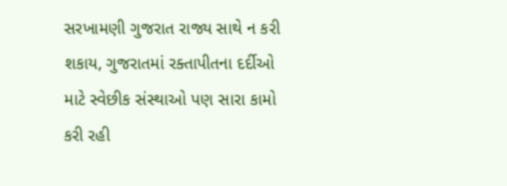સરખામણી ગુજરાત રાજ્ય સાથે ન કરી શકાય, ગુજરાતમાં રક્તાપીતના દર્દીઓ માટે સ્વેછીક સંસ્થાઓ પણ સારા કામો કરી રહી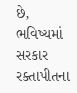છે, ભવિષ્યમાં સરકાર રક્તાપીતના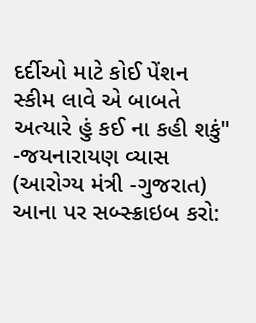દર્દીઓ માટે કોઈ પેંશન સ્કીમ લાવે એ બાબતે અત્યારે હું કઈ ના કહી શકું" -જયનારાયણ વ્યાસ (આરોગ્ય મંત્રી -ગુજરાત)
આના પર સબ્સ્ક્રાઇબ કરો: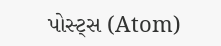પોસ્ટ્સ (Atom)